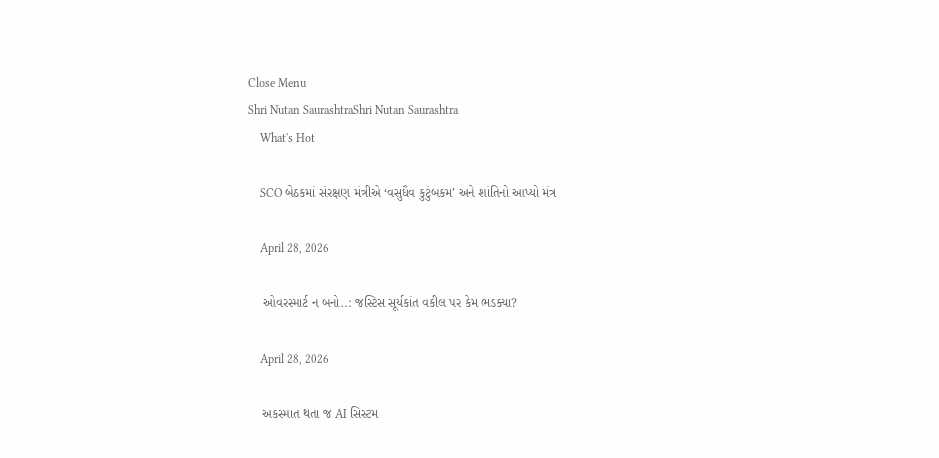Close Menu
Shri Nutan SaurashtraShri Nutan Saurashtra
    What's Hot

    SCO બેઠકમાં સંરક્ષણ મંત્રીએ ‘વસુધૈવ કુટુંબકમ’ અને શાંતિનો આપ્યો મંત્ર

    April 28, 2026

    ઓવરસ્માર્ટ ન બનો..: જસ્ટિસ સૂર્યકાંત વકીલ પર કેમ ભડક્યા?

    April 28, 2026

    અકસ્માત થતા જ AI સિસ્ટમ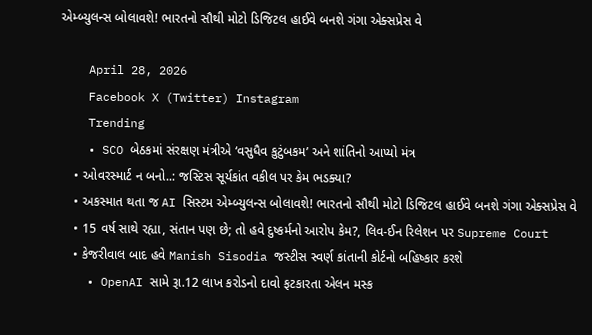એમ્બ્યુલન્સ બોલાવશે! ભારતનો સૌથી મોટો ડિજિટલ હાઈવે બનશે ગંગા એક્સપ્રેસ વે

    April 28, 2026
    Facebook X (Twitter) Instagram
    Trending
    • SCO બેઠકમાં સંરક્ષણ મંત્રીએ ‘વસુધૈવ કુટુંબકમ’ અને શાંતિનો આપ્યો મંત્ર
    • ઓવરસ્માર્ટ ન બનો..: જસ્ટિસ સૂર્યકાંત વકીલ પર કેમ ભડક્યા?
    • અકસ્માત થતા જ AI સિસ્ટમ એમ્બ્યુલન્સ બોલાવશે! ભારતનો સૌથી મોટો ડિજિટલ હાઈવે બનશે ગંગા એક્સપ્રેસ વે
    • 15 વર્ષ સાથે રહ્યા, સંતાન પણ છે; તો હવે દુષ્કર્મનો આરોપ કેમ?, લિવ-ઈન રિલેશન પર Supreme Court
    • કેજરીવાલ બાદ હવે Manish Sisodia જસ્ટીસ સ્વર્ણ કાંતાની કોર્ટનો બહિષ્કાર કરશે
    • OpenAI સામે રૂા.12 લાખ કરોડનો દાવો ફટકારતા એલન મસ્ક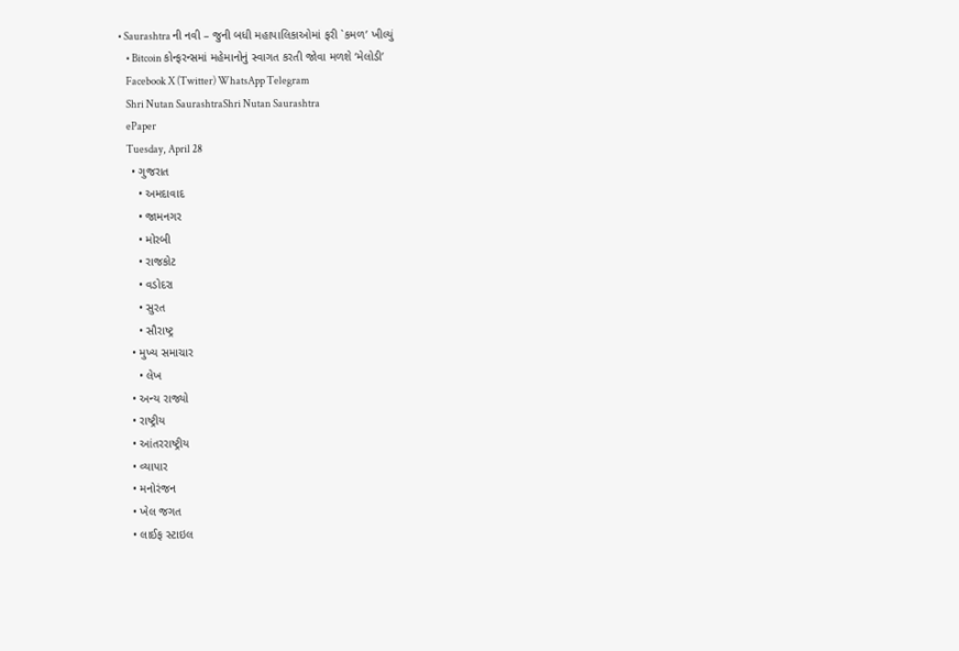• Saurashtra ની નવી – જુની બધી મહાપાલિકાઓમાં ફરી `કમળ’ ખીલ્યું
    • Bitcoin કોન્ફરન્સમાં મહેમાનોનું સ્વાગત કરતી જોવા મળશે ‘મેલોડી’
    Facebook X (Twitter) WhatsApp Telegram
    Shri Nutan SaurashtraShri Nutan Saurashtra
    ePaper
    Tuesday, April 28
    • ગુજરાત
      • અમદાવાદ
      • જામનગર
      • મોરબી
      • રાજકોટ
      • વડોદરા
      • સુરત
      • સૌરાષ્ટ્ર
    • મુખ્ય સમાચાર
      • લેખ
    • અન્ય રાજ્યો
    • રાષ્ટ્રીય
    • આંતરરાષ્ટ્રીય
    • વ્યાપાર
    • મનોરંજન
    • ખેલ જગત
    • લાઈફ સ્ટાઇલ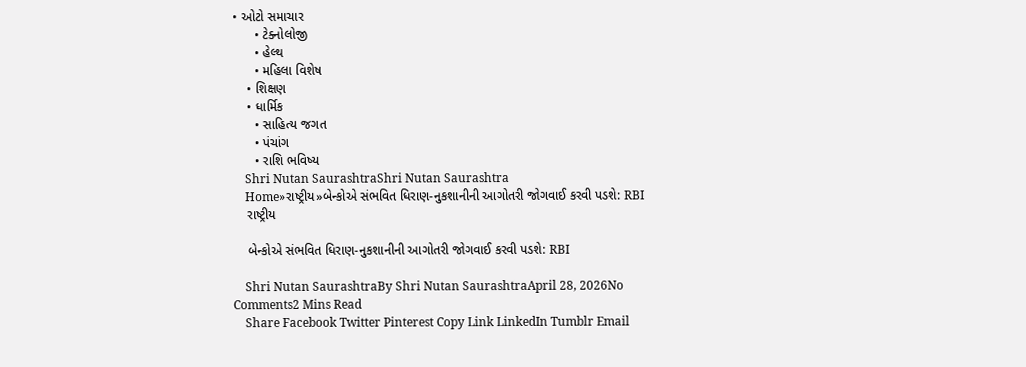• ઓટો સમાચાર
      • ટેક્નોલોજી
      • હેલ્થ
      • મહિલા વિશેષ
    • શિક્ષણ
    • ધાર્મિક
      • સાહિત્ય જગત
      • પંચાંગ
      • રાશિ ભવિષ્ય
    Shri Nutan SaurashtraShri Nutan Saurashtra
    Home»રાષ્ટ્રીય»બેન્કોએ સંભવિત ધિરાણ-નુકશાનીની આગોતરી જોગવાઈ કરવી પડશે: RBI
    રાષ્ટ્રીય

    બેન્કોએ સંભવિત ધિરાણ-નુકશાનીની આગોતરી જોગવાઈ કરવી પડશે: RBI

    Shri Nutan SaurashtraBy Shri Nutan SaurashtraApril 28, 2026No Comments2 Mins Read
    Share Facebook Twitter Pinterest Copy Link LinkedIn Tumblr Email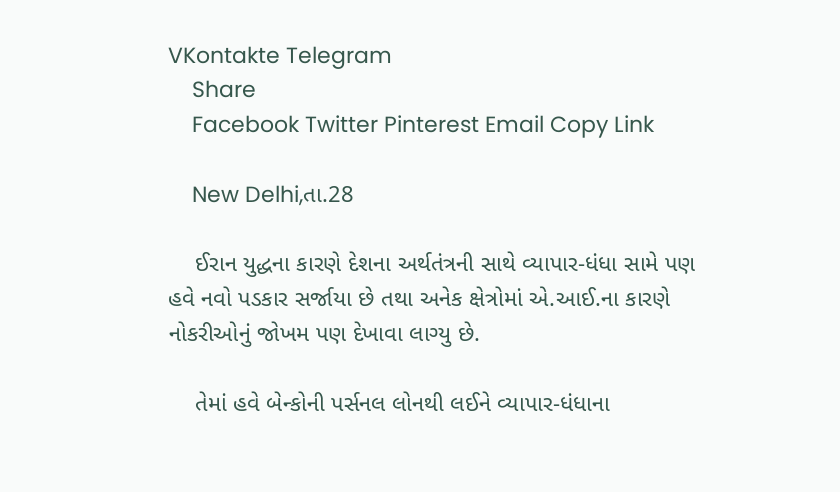VKontakte Telegram
    Share
    Facebook Twitter Pinterest Email Copy Link

    New Delhi,તા.28

    ઈરાન યુદ્ધના કારણે દેશના અર્થતંત્રની સાથે વ્યાપાર-ધંધા સામે પણ હવે નવો પડકાર સર્જાયા છે તથા અનેક ક્ષેત્રોમાં એ.આઈ.ના કારણે નોકરીઓનું જોખમ પણ દેખાવા લાગ્યુ છે.

    તેમાં હવે બેન્કોની પર્સનલ લોનથી લઈને વ્યાપાર-ધંધાના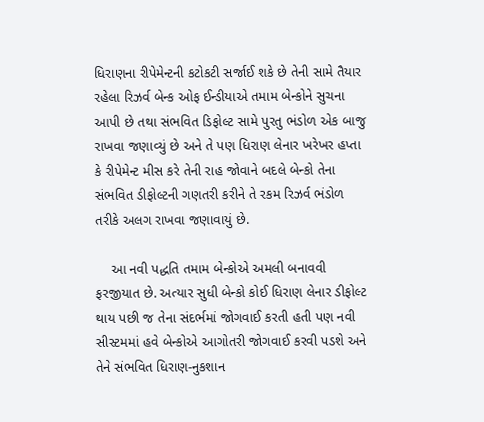ધિરાણના રીપેમેન્ટની કટોકટી સર્જાઈ શકે છે તેની સામે તૈયાર રહેલા રિઝર્વ બેન્ક ઓફ ઈન્ડીયાએ તમામ બેન્કોને સુચના આપી છે તથા સંભવિત ડિફોલ્ટ સામે પુરતુ ભંડોળ એક બાજુ રાખવા જણાવ્યું છે અને તે પણ ધિરાણ લેનાર ખરેખર હપ્તા કે રીપેમેન્ટ મીસ કરે તેની રાહ જોવાને બદલે બેન્કો તેના સંભવિત ડીફોલ્ટની ગણતરી કરીને તે રકમ રિઝર્વ ભંડોળ તરીકે અલગ રાખવા જણાવાયું છે.

    આ નવી પદ્ધતિ તમામ બેન્કોએ અમલી બનાવવી ફરજીયાત છે. અત્યાર સુધી બેન્કો કોઈ ધિરાણ લેનાર ડીફોલ્ટ થાય પછી જ તેના સંદર્ભમાં જોગવાઈ કરતી હતી પણ નવી સીસ્ટમમાં હવે બેન્કોએ આગોતરી જોગવાઈ કરવી પડશે અને તેને સંભવિત ધિરાણ-નુકશાન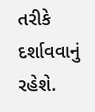તરીકે દર્શાવવાનું રહેશે.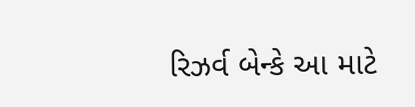રિઝર્વ બેન્કે આ માટે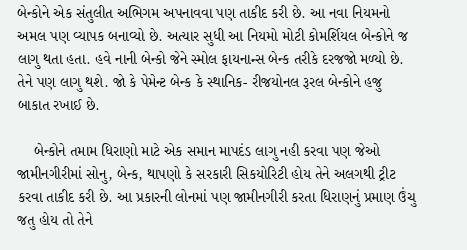બેન્કોને એક સંતુલીત અભિગમ અપનાવવા પણ તાકીદ કરી છે. આ નવા નિયમનો અમલ પણ વ્યાપક બનાવ્યો છે. અત્યાર સુધી આ નિયમો મોટી કોમર્શિયલ બેન્કોને જ લાગુ થતા હતા. હવે નાની બેન્કો જેને સ્મોલ ફાયનાન્સ બેન્ક તરીકે દરજજો મળ્યો છે. તેને પણ લાગુ થશે. જો કે પેમેન્ટ બેન્ક કે સ્થાનિક- રીજયોનલ રૂરલ બેન્કોને હજુ બાકાત રખાઈ છે.

    બેન્કોને તમામ ધિરાણો માટે એક સમાન માપદંડ લાગુ નહી કરવા પણ જેઓ જામીનગીરીમાં સોનુ, બેન્ક, થાપણો કે સરકારી સિકયોરિટી હોય તેને અલગથી ટ્રીટ કરવા તાકીદ કરી છે. આ પ્રકારની લોનમાં પણ જામીનગીરી કરતા ધિરાણનું પ્રમાણ ઉંચુ જતુ હોય તો તેને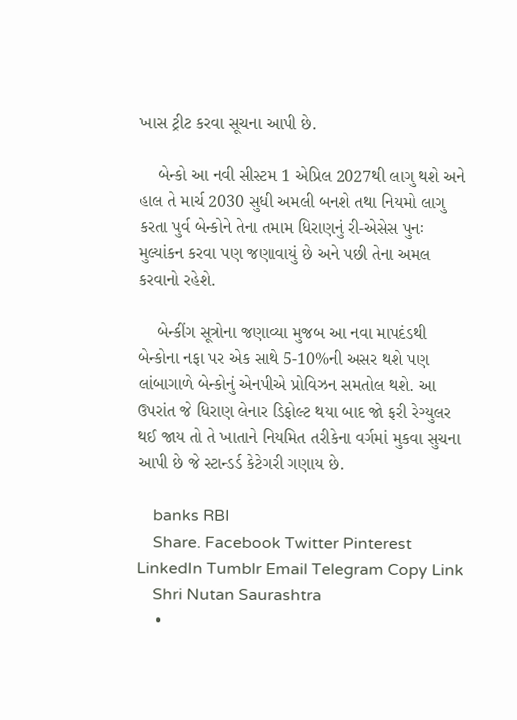ખાસ ટ્રીટ કરવા સૂચના આપી છે.

    બેન્કો આ નવી સીસ્ટમ 1 એપ્રિલ 2027થી લાગુ થશે અને હાલ તે માર્ચ 2030 સુધી અમલી બનશે તથા નિયમો લાગુ કરતા પુર્વ બેન્કોને તેના તમામ ધિરાણનું રી-એસેસ પુનઃ મુલ્યાંકન કરવા પણ જણાવાયું છે અને પછી તેના અમલ કરવાનો રહેશે.

    બેન્કીંગ સૂત્રોના જણાવ્યા મુજબ આ નવા માપદંડથી બેન્કોના નફા પર એક સાથે 5-10%ની અસર થશે પણ લાંબાગાળે બેન્કોનું એનપીએ પ્રોવિઝન સમતોલ થશે. આ ઉપરાંત જે ધિરાણ લેનાર ડિફોલ્ટ થયા બાદ જો ફરી રેગ્યુલર થઈ જાય તો તે ખાતાને નિયમિત તરીકેના વર્ગમાં મુકવા સુચના આપી છે જે સ્ટાન્ડર્ડ કેટેગરી ગણાય છે.

    banks RBI
    Share. Facebook Twitter Pinterest LinkedIn Tumblr Email Telegram Copy Link
    Shri Nutan Saurashtra
    •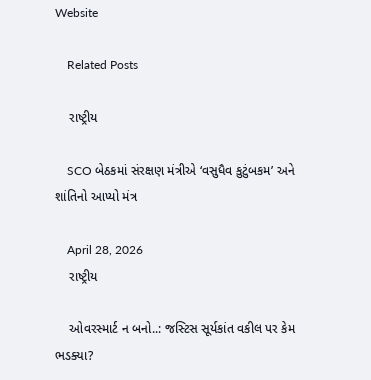Website

    Related Posts

    રાષ્ટ્રીય

    SCO બેઠકમાં સંરક્ષણ મંત્રીએ ‘વસુધૈવ કુટુંબકમ’ અને શાંતિનો આપ્યો મંત્ર

    April 28, 2026
    રાષ્ટ્રીય

    ઓવરસ્માર્ટ ન બનો..: જસ્ટિસ સૂર્યકાંત વકીલ પર કેમ ભડક્યા?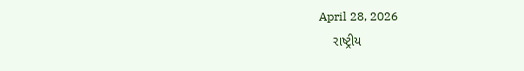April 28, 2026
    રાષ્ટ્રીય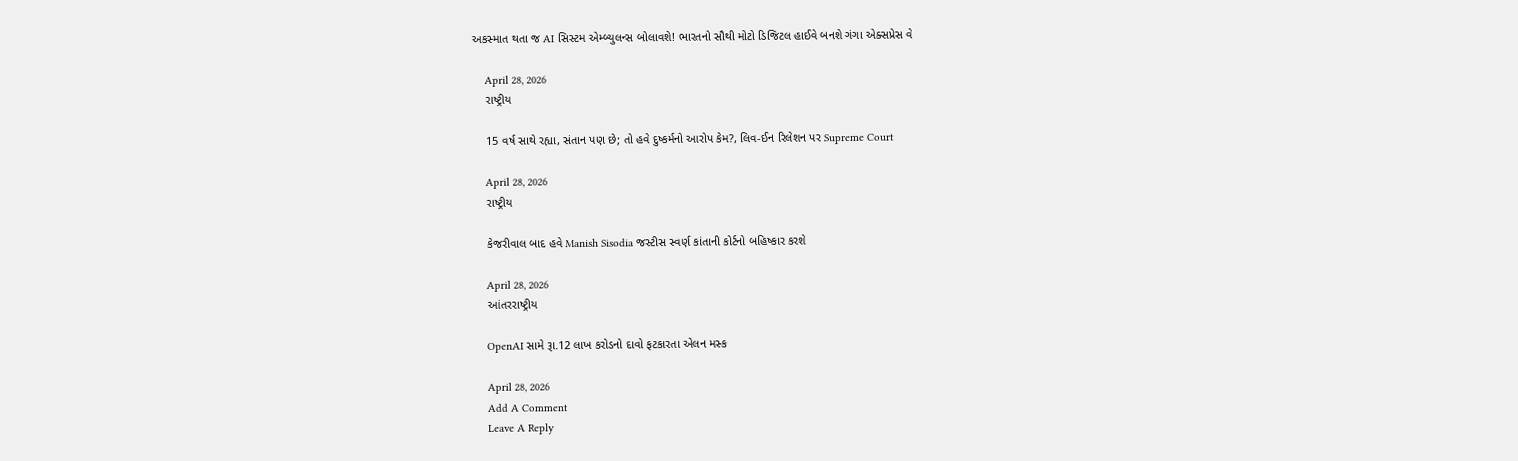અકસ્માત થતા જ AI સિસ્ટમ એમ્બ્યુલન્સ બોલાવશે! ભારતનો સૌથી મોટો ડિજિટલ હાઈવે બનશે ગંગા એક્સપ્રેસ વે

    April 28, 2026
    રાષ્ટ્રીય

    15 વર્ષ સાથે રહ્યા, સંતાન પણ છે; તો હવે દુષ્કર્મનો આરોપ કેમ?, લિવ-ઈન રિલેશન પર Supreme Court

    April 28, 2026
    રાષ્ટ્રીય

    કેજરીવાલ બાદ હવે Manish Sisodia જસ્ટીસ સ્વર્ણ કાંતાની કોર્ટનો બહિષ્કાર કરશે

    April 28, 2026
    આંતરરાષ્ટ્રીય

    OpenAI સામે રૂા.12 લાખ કરોડનો દાવો ફટકારતા એલન મસ્ક

    April 28, 2026
    Add A Comment
    Leave A Reply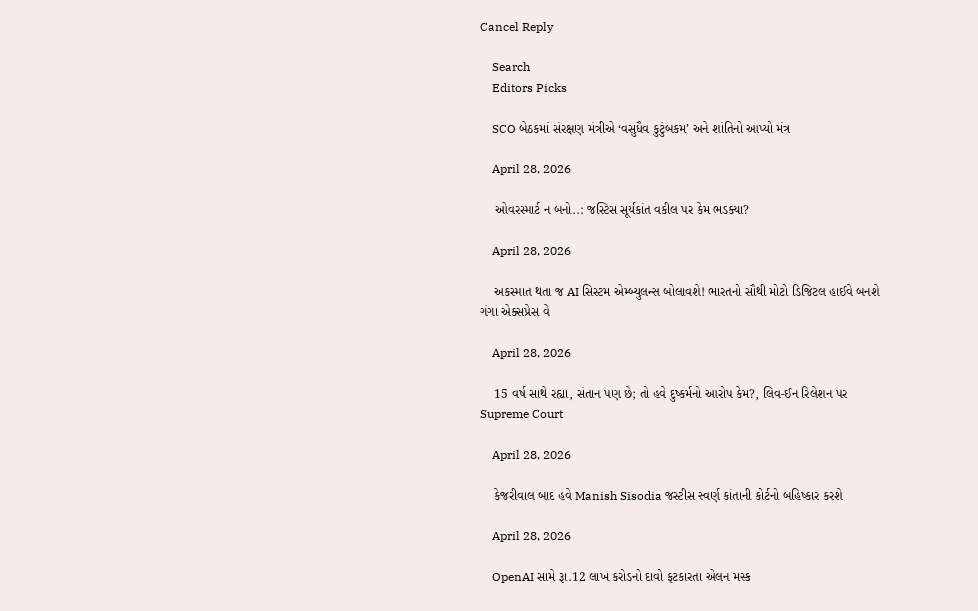Cancel Reply

    Search
    Editors Picks

    SCO બેઠકમાં સંરક્ષણ મંત્રીએ ‘વસુધૈવ કુટુંબકમ’ અને શાંતિનો આપ્યો મંત્ર

    April 28, 2026

    ઓવરસ્માર્ટ ન બનો..: જસ્ટિસ સૂર્યકાંત વકીલ પર કેમ ભડક્યા?

    April 28, 2026

    અકસ્માત થતા જ AI સિસ્ટમ એમ્બ્યુલન્સ બોલાવશે! ભારતનો સૌથી મોટો ડિજિટલ હાઈવે બનશે ગંગા એક્સપ્રેસ વે

    April 28, 2026

    15 વર્ષ સાથે રહ્યા, સંતાન પણ છે; તો હવે દુષ્કર્મનો આરોપ કેમ?, લિવ-ઈન રિલેશન પર Supreme Court

    April 28, 2026

    કેજરીવાલ બાદ હવે Manish Sisodia જસ્ટીસ સ્વર્ણ કાંતાની કોર્ટનો બહિષ્કાર કરશે

    April 28, 2026

    OpenAI સામે રૂા.12 લાખ કરોડનો દાવો ફટકારતા એલન મસ્ક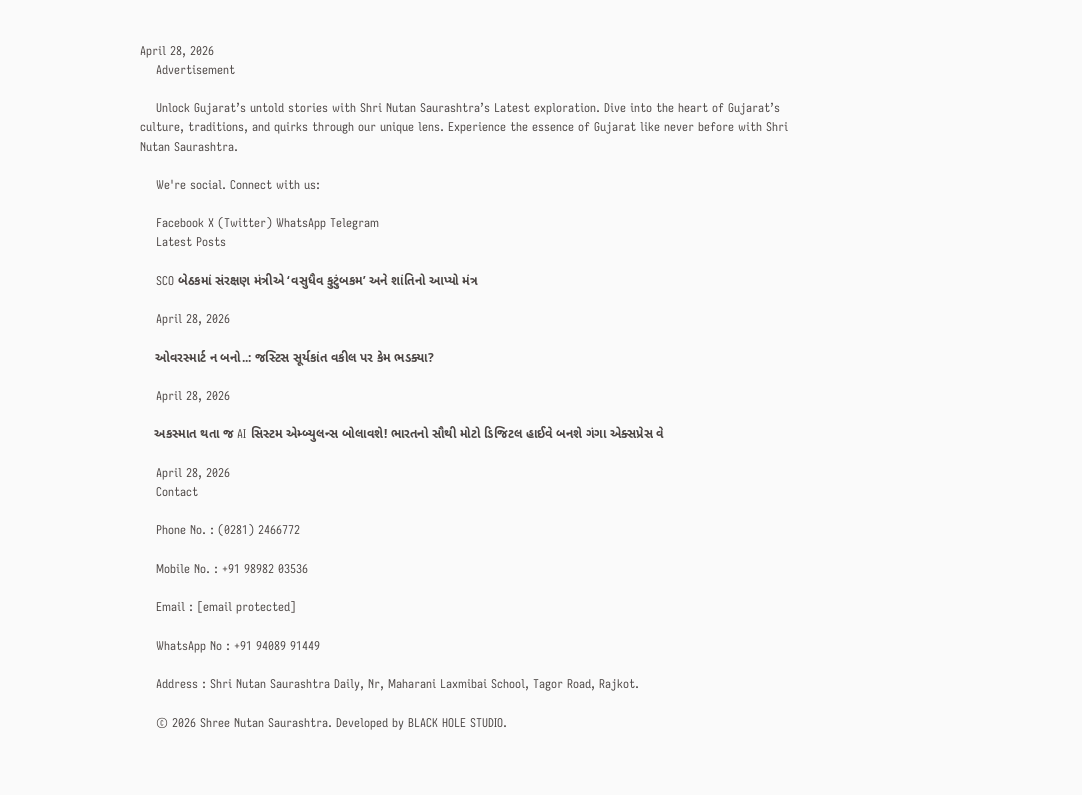April 28, 2026
    Advertisement

    Unlock Gujarat’s untold stories with Shri Nutan Saurashtra’s Latest exploration. Dive into the heart of Gujarat’s culture, traditions, and quirks through our unique lens. Experience the essence of Gujarat like never before with Shri Nutan Saurashtra.

    We're social. Connect with us:

    Facebook X (Twitter) WhatsApp Telegram
    Latest Posts

    SCO બેઠકમાં સંરક્ષણ મંત્રીએ ‘વસુધૈવ કુટુંબકમ’ અને શાંતિનો આપ્યો મંત્ર

    April 28, 2026

    ઓવરસ્માર્ટ ન બનો..: જસ્ટિસ સૂર્યકાંત વકીલ પર કેમ ભડક્યા?

    April 28, 2026

    અકસ્માત થતા જ AI સિસ્ટમ એમ્બ્યુલન્સ બોલાવશે! ભારતનો સૌથી મોટો ડિજિટલ હાઈવે બનશે ગંગા એક્સપ્રેસ વે

    April 28, 2026
    Contact

    Phone No. : (0281) 2466772

    Mobile No. : +91 98982 03536

    Email : [email protected]

    WhatsApp No : +91 94089 91449

    Address : Shri Nutan Saurashtra Daily, Nr, Maharani Laxmibai School, Tagor Road, Rajkot.

    © 2026 Shree Nutan Saurashtra. Developed by BLACK HOLE STUDIO.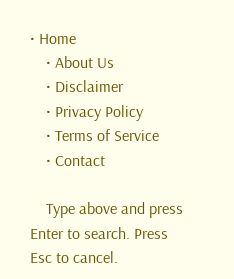• Home
    • About Us
    • Disclaimer
    • Privacy Policy
    • Terms of Service
    • Contact

    Type above and press Enter to search. Press Esc to cancel.